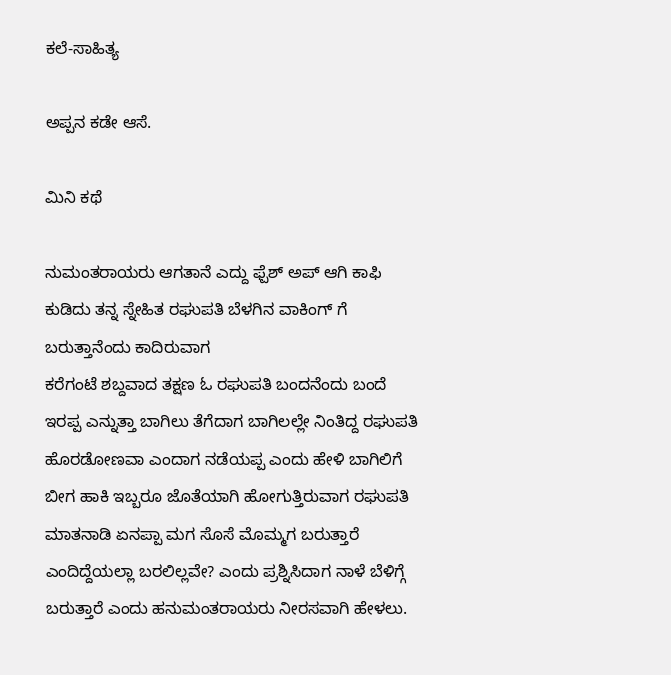ಕಲೆ-ಸಾಹಿತ್ಯ

ಅಪ್ಪನ ಕಡೇ ಆಸೆ.

ಮಿನಿ ಕಥೆ

ನುಮಂತರಾಯರು ಆಗತಾನೆ ಎದ್ದು ಫ್ಪೆಶ್‌ ಅಪ್ ಆಗಿ ಕಾಫಿ ಕುಡಿದು ತನ್ನ ಸ್ನೇಹಿತ ರಘುಪತಿ ಬೆಳಗಿನ ವಾಕಿಂಗ್ ಗೆ ಬರುತ್ತಾನೆಂದು ಕಾದಿರುವಾಗ
ಕರೆಗಂಟೆ ಶಬ್ದವಾದ ತಕ್ಷಣ‌ ಓ ರಘುಪತಿ ಬಂದನೆಂದು ಬಂದೆ ಇರಪ್ಪ ಎನ್ನುತ್ತಾ ಬಾಗಿಲು ತೆಗೆದಾಗ ಬಾಗಿಲಲ್ಲೇ ನಿಂತಿದ್ದ ರಘುಪತಿ ಹೊರಡೋಣವಾ ಎಂದಾಗ ನಡೆಯಪ್ಪ ಎಂದು ಹೇಳಿ ಬಾಗಿಲಿಗೆ ಬೀಗ ಹಾಕಿ ಇಬ್ಬರೂ ಜೊತೆಯಾಗಿ ಹೋಗುತ್ತಿರುವಾಗ ರಘುಪತಿ ಮಾತನಾಡಿ ಏನಪ್ಪಾ ಮಗ ಸೊಸೆ ಮೊಮ್ಮಗ ಬರುತ್ತಾರೆ ಎಂದಿದ್ದೆಯಲ್ಲಾ ಬರಲಿಲ್ಲವೇ? ಎಂದು ಪ್ರಶ್ನಿಸಿದಾಗ ನಾಳೆ ಬೆಳಿಗ್ಗೆ ಬರುತ್ತಾರೆ ಎಂದು ಹನುಮಂತರಾಯರು ನೀರಸವಾಗಿ ಹೇಳಲು.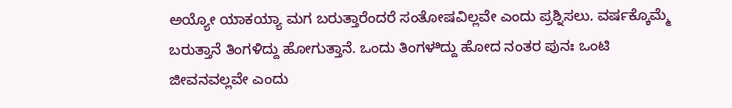ಅಯ್ಯೋ ಯಾಕಯ್ಯಾ ಮಗ ಬರುತ್ತಾರೆಂದರೆ ಸಂತೋಷವಿಲ್ಲವೇ ಎಂದು ಪ್ರಶ್ನಿಸಲು. ವರ್ಷಕ್ಕೊಮ್ಮೆ ಬರುತ್ತಾನೆ ತಿಂಗಳಿದ್ದು ಹೋಗುತ್ತಾನೆ. ಒಂದು ತಿಂಗಳ‌ಿದ್ದು ಹೋದ ನಂತರ ಪುನಃ ಒಂಟಿ ಜೀವನವಲ್ಲವೇ ಎಂದು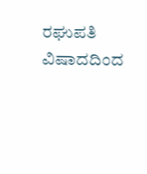ರಘುಪತಿ ವಿಷಾದದಿಂದ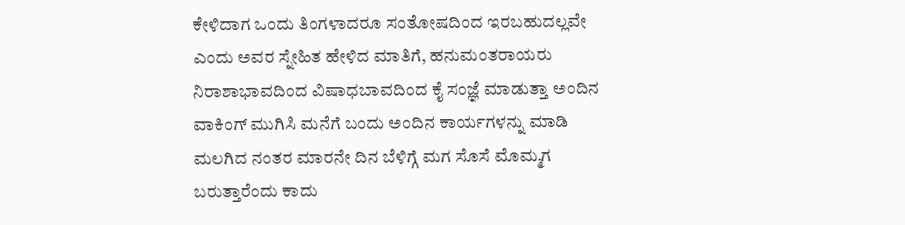ಕೇಳಿದಾಗ ಒಂದು ತಿಂಗಳಾದರೂ ಸಂತೋಷದಿಂದ ಇರಬಹುದಲ್ಲವೇ ಎಂದು ಅವರ ಸ್ನೇಹಿತ ಹೇಳಿದ ಮಾತಿಗೆ, ಹನುಮಂತರಾಯರು ನಿರಾಶಾಭಾವದಿಂದ ವಿಷಾಧಬಾವದಿಂದ ಕೈ ಸಂಜ್ಞೆ ಮಾಡುತ್ತಾ ಅಂದಿನ ವಾಕಿಂಗ್ ಮುಗಿಸಿ ಮನೆಗೆ ಬಂದು ಅಂದಿನ ಕಾರ್ಯಗಳನ್ನು ಮಾಡಿ ಮಲಗಿದ ನಂತರ ಮಾರನೇ ದಿನ ಬೆಳಿಗ್ಗೆ ಮಗ ಸೊಸೆ ಮೊಮ್ಮಗ‌ ಬರುತ್ತಾರೆಂದು ಕಾದು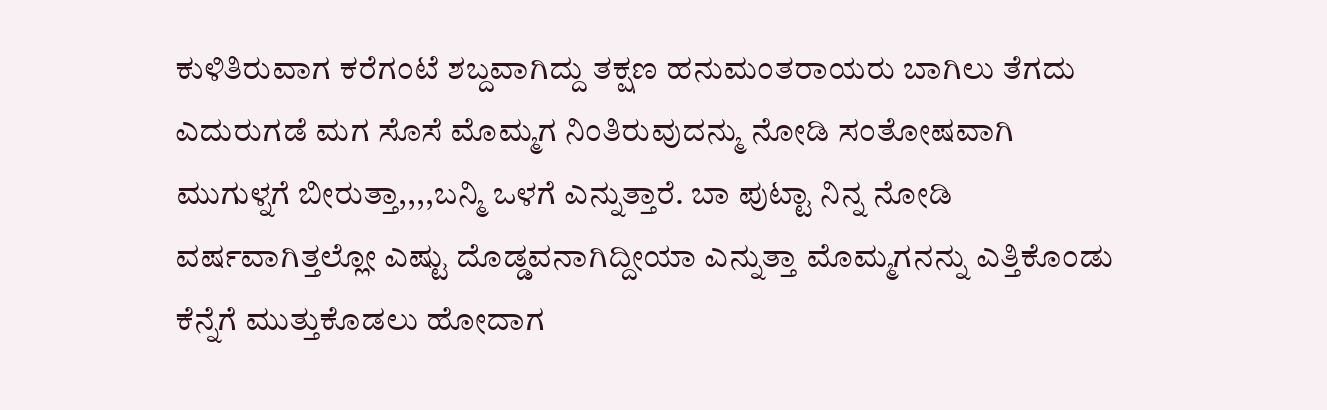ಕುಳಿತಿರುವಾಗ ಕರೆಗಂಟೆ ಶಬ್ದವಾಗಿದ್ದು ತಕ್ಷಣ ಹನುಮಂತರಾಯರು ಬಾಗಿಲು ತೆಗದು ಎದುರುಗಡೆ ಮಗ ಸೊಸೆ ಮೊಮ್ಮಗ ನಿಂತಿರುವುದನ್ಮು ನೋಡಿ ಸಂತೋಷವಾಗಿ ಮುಗುಳ್ನಗೆ ಬೀರುತ್ತಾ,,,,ಬನ್ಮಿ ಒಳಗೆ ಎನ್ನುತ್ತಾರೆ. ಬಾ ಪುಟ್ಟಾ ನಿನ್ನ ನೋಡಿ ವರ್ಷವಾಗಿತ್ತಲ್ಲೋ ಎಷ್ಟು ದೊಡ್ಡವನಾಗಿದ್ದೀಯಾ ಎನ್ನುತ್ತಾ ಮೊಮ್ಮಗನನ್ನು ಎತ್ತಿಕೊಂಡು ಕೆನ್ನೆಗೆ ಮುತ್ತುಕೊಡಲು ಹೋದಾಗ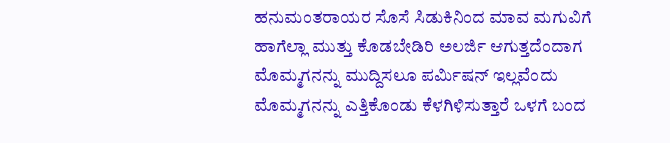ಹನುಮಂತರಾಯರ ಸೊಸೆ ಸಿಡುಕಿನಿಂದ ಮಾವ ಮಗುವಿಗೆ ಹಾಗೆಲ್ಲಾ ಮುತ್ತು ಕೊಡಬೇಡಿರಿ ಅಲರ್ಜಿ ಆಗುತ್ತದೆಂದಾಗ ಮೊಮ್ಮಗನನ್ನು ಮುದ್ದಿಸಲೂ ಪರ್ಮಿಷನ್ ಇಲ್ಲವೆಂದು ಮೊಮ್ಮಗನನ್ನು ಎತ್ತಿಕೊಂಡು ಕೆಳಗಿಳಿಸುತ್ತಾರೆ ಒಳಗೆ ಬಂದ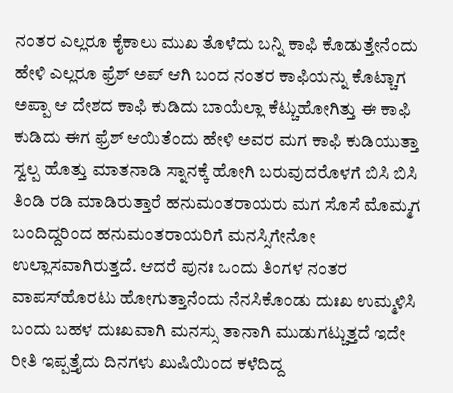ನಂತರ ಎಲ್ಲರೂ ಕೈಕಾಲು ಮುಖ ತೊಳೆದು ಬನ್ನಿ ಕಾಫಿ ಕೊಡುತ್ತೇನೆಂದು ಹೇಳಿ ಎಲ್ಲರೂ ಫ್ರೆಶ್‌ ಅಪ್ ಆಗಿ ಬಂದ ನಂತರ ಕಾಫಿಯನ್ನು ಕೊಟ್ಚಾಗ ಅಪ್ಪಾ ಆ ದೇಶದ ಕಾಫಿ ಕುಡಿದು ಬಾಯೆಲ್ಲಾ ಕೆಟ್ಚುಹೋಗಿತ್ತು ಈ ಕಾಫಿ ಕುಡಿದು ಈಗ ಫ್ರೆಶ್‌ ಆಯಿತೆಂದು ಹೇಳಿ ಅವರ ಮಗ ಕಾಫಿ ಕುಡಿಯುತ್ತಾ ಸ್ವಲ್ಪ ಹೊತ್ತು ಮಾತನಾಡಿ ಸ್ನಾನಕ್ಕೆ ಹೋಗಿ ಬರುವುದರೊಳಗೆ ಬಿಸಿ ಬಿಸಿ ತಿಂಡಿ‌ ರಡಿ ಮಾಡಿರುತ್ತಾರೆ ಹನುಮಂತರಾಯರು ಮಗ ಸೊಸೆ ಮೊಮ್ಮಗ ಬಂದಿದ್ದರಿಂದ ಹನುಮಂತರಾಯರಿಗೆ ಮನಸ್ಸಿಗೇನೋ ಉಲ್ಲಾಸವಾಗಿರುತ್ತದೆ. ಆದರೆ ಪುನಃ ಒಂದು ತಿಂಗಳ‌ ನಂತರ ವಾಪಸ್‌ಹೊರಟು ಹೋಗುತ್ತಾನೆಂದು ನೆನಸಿಕೊಂಡು ದುಃಖ ಉಮ್ಮಳಿಸಿ ಬಂದು ಬಹಳ ದುಃಖ‌ವಾಗಿ ಮನಸ್ಸು ತಾನಾಗಿ ಮುಡುಗಟ್ಚುತ್ತದೆ ಇದೇ ರೀತಿ ಇಪ್ಪತ್ತೈದು ದಿನಗಳು ಖುಷಿಯಿಂದ ಕಳೆದಿದ್ದ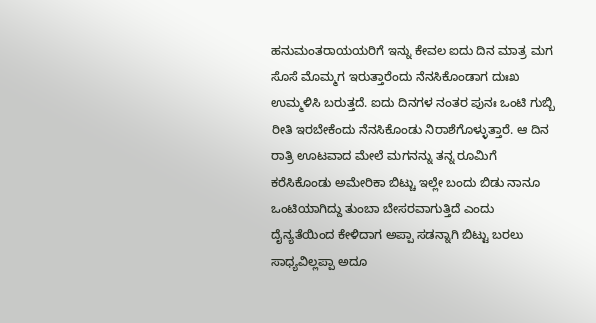ಹನುಮಂತರಾಯಯರಿಗೆ ಇನ್ನು ಕೇವಲ ಐದು ದಿನ ಮಾತ್ರ ಮಗ ಸೊಸೆ ಮೊಮ್ಮಗ ಇರುತ್ತಾರೆಂದು ನೆನಸಿಕೊಂಡಾಗ ದುಃಖ ಉಮ್ಮಳಿಸಿ ಬರುತ್ತದೆ. ಐದು ದಿನಗಳ ನಂತರ ಪುನಃ ಒಂಟಿ ಗುಬ್ಬಿ ರೀತಿ ಇರಬೇಕೆಂದು ನೆನಸಿಕೊಂಡು ನಿರಾಶೆಗೊಳ್ಳುತ್ತಾರೆ. ಆ ದಿನ ರಾತ್ರಿ ಊಟವಾದ ಮೇಲೆ ಮಗನನ್ನು ತನ್ನ ರೂಮಿಗೆ ಕರೆಸಿಕೊಂಡು ಅಮೇರಿಕಾ ಬಿಟ್ಚು ಇಲ್ಲೇ ಬಂದು ಬಿಡು ನಾನೂ ಒಂಟಿಯಾಗಿದ್ದು ತುಂಬಾ ಬೇಸರವಾಗುತ್ತಿದೆ ಎಂದು ದೈನ್ಯತೆಯಿಂದ ಕೇಳಿದಾಗ ಅಪ್ಪಾ ಸಡನ್ನಾಗಿ ಬಿಟ್ಟು ಬರಲು ಸಾಧ್ಯವಿಲ್ಲಪ್ಪಾ ಅದೂ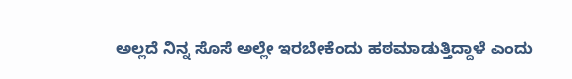ಅಲ್ಲದೆ ನಿನ್ನ ಸೊಸೆ ಅಲ್ಲೇ ಇರಬೇಕೆಂದು ಹಠ‌ಮಾಡುತ್ತಿದ್ದಾಳೆ ಎಂದು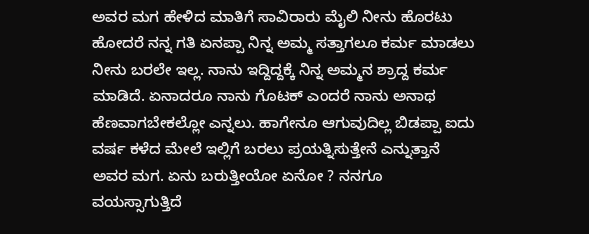ಅವರ ಮಗ ಹೇಳಿದ ಮಾತಿಗೆ ಸಾವಿರಾರು ಮೈಲಿ ನೀನು ಹೊರಟು ಹೋದರೆ ನನ್ನ ಗತಿ ಏನಪ್ಪಾ ನಿನ್ನ ಅಮ್ಮ ಸತ್ತಾಗಲೂ ಕರ್ಮ ಮಾಡಲು ನೀನು ಬರಲೇ‌ ಇಲ್ಲ. ನಾನು ಇದ್ದಿದ್ದಕ್ಕೆ ನಿನ್ನ ಅಮ್ಮನ ಶ್ರಾದ್ದ ಕರ್ಮ ಮಾಡಿದೆ. ಏನಾದರೂ ನಾನು ಗೊಟಕ್ ಎಂದರೆ ನಾನು ಅನಾಥ ಹೆಣವಾಗಬೇಕಲ್ಲೋ ಎನ್ನಲು. ಹಾಗೇನೂ ಆಗುವುದಿಲ್ಲ ಬಿಡಪ್ಪಾ ಐದು ವರ್ಷ‌ ಕಳೆದ ಮೇಲೆ ಇಲ್ಲಿಗೆ ಬರಲು ಪ್ರಯತ್ನಿಸುತ್ತೇನೆ ಎನ್ನುತ್ತಾನೆ ಅವರ ಮಗ. ಏನು ಬರುತ್ತೀಯೋ ಏನೋ ? ನನಗೂ ವಯಸ್ಸಾಗುತ್ತಿದೆ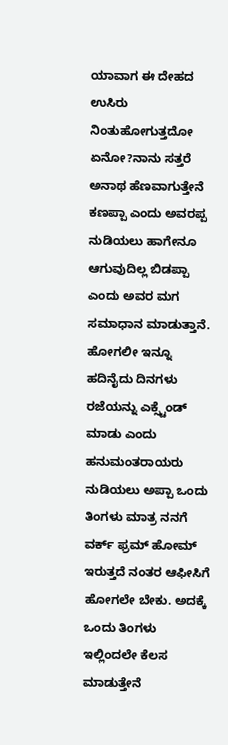ಯಾವಾಗ ಈ ದೇಹದ ಉಸಿರು ನಿಂತುಹೋಗುತ್ತದೋ ಏನೋ?ನಾನು ಸತ್ತರೆ ಅನಾಥ ಹೆಣವಾಗುತ್ತೇನೆ ಕಣಪ್ಪಾ ಎಂದು ಅವರಪ್ಪ ನುಡಿಯಲು ಹಾಗೇನೂ ಆಗುವುದಿಲ್ಲ ಬಿಡಪ್ಪಾ ಎಂದು ಅವರ ಮಗ ಸಮಾಧಾನ ಮಾಡುತ್ತಾನೆ. ಹೋಗಲೀ ಇನ್ನೂ ಹದಿನೈದು ದಿನಗಳು ರಜೆಯನ್ನು ಎಕ್ಸ್ಟೆಂಡ್ ಮಾಡು ಎಂದು ಹನುಮಂತರಾಯರು ನುಡಿಯಲು ಅಪ್ಪಾ ಒಂದು ತಿಂಗಳು ಮಾತ್ರ ನನಗೆ ವರ್ಕ್ ಫ್ರಮ್ ಹೋಮ್ ಇರುತ್ತದೆ ನಂತರ ಆಫೀಸಿಗೆ ಹೋಗಲೇ ಬೇಕು. ಅದಕ್ಕೆ ಒಂದು ತಿಂಗಳು ಇಲ್ಲಿಂದಲೇ ಕೆಲಸ ಮಾಡುತ್ತೇನೆ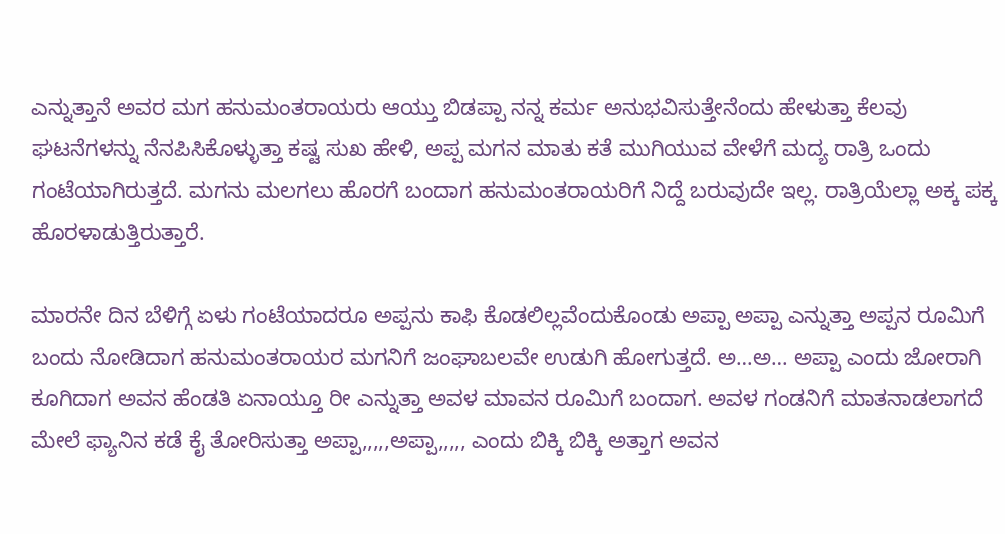ಎನ್ನುತ್ತಾನೆ ಅವರ ಮಗ ಹನುಮಂತರಾಯರು ಆಯ್ತು ಬಿಡಪ್ಪಾ ನನ್ನ ಕರ್ಮ ಅನುಭವಿಸುತ್ತೇನೆಂದು ಹೇಳುತ್ತಾ ಕೆಲವು ಘಟನೆಗಳನ್ನು ನೆನಪಿಸಿಕೊಳ್ಳುತ್ತಾ ಕಷ್ಟ ಸುಖ ಹೇಳಿ, ಅಪ್ಪ ಮಗನ ಮಾತು ಕತೆ ಮುಗಿಯುವ ವೇಳೆಗೆ ಮದ್ಯ ರಾತ್ರಿ ಒಂದು ಗಂಟೆಯಾಗಿರುತ್ತದೆ. ಮಗನು ಮಲಗಲು ಹೊರಗೆ ಬಂದಾಗ ಹನುಮಂತರಾಯರಿಗೆ ನಿದ್ದೆ ಬರುವುದೇ ಇಲ್ಲ. ರಾತ್ರಿಯೆಲ್ಲಾ ಅಕ್ಕ ಪಕ್ಕ ಹೊರಳಾಡುತ್ತಿರುತ್ತಾರೆ.

ಮಾರನೇ ದಿನ ಬೆಳಿಗ್ಗೆ ಏಳು ಗಂಟೆಯಾದರೂ ಅಪ್ಪನು ಕಾಫಿ ಕೊಡಲಿಲ್ಲವೆಂದುಕೊಂಡು ಅಪ್ಪಾ ಅಪ್ಪಾ ಎನ್ನುತ್ತಾ ಅಪ್ಪನ ರೂಮಿಗೆ ಬಂದು ನೋಡಿದಾಗ ಹನುಮಂತರಾಯರ ಮಗನಿಗೆ ಜಂಘಾಬಲವೇ ಉಡುಗಿ ಹೋಗುತ್ತದೆ. ಅ…ಅ… ಅಪ್ಪಾ ಎಂದು ಜೋರಾಗಿ ಕೂಗಿದಾಗ ಅವನ ಹೆಂಡತಿ ಏನಾಯ್ತೂ ರೀ ಎನ್ನುತ್ತಾ ಅವಳ ಮಾವನ ರೂಮಿಗೆ ಬಂದಾಗ. ಅವಳ ಗಂಡನಿಗೆ ಮಾತನಾಡಲಾಗದೆ ಮೇಲೆ ಫ್ಯಾನಿನ ಕಡೆ ಕೈ ತೋರಿಸುತ್ತಾ ಅಪ್ಪಾ,,,,,ಅಪ್ಪಾ,,,,, ಎಂದು ಬಿಕ್ಕಿ ಬಿಕ್ಕಿ ಅತ್ತಾಗ ಅವನ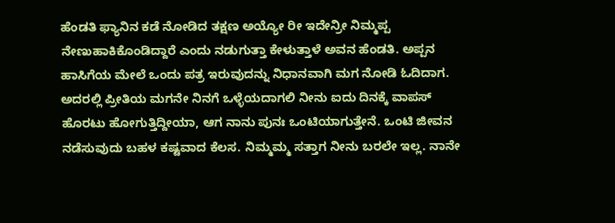ಹೆಂಡತಿ ಫ್ಯಾನಿನ ಕಡೆ ನೋಡಿದ ತಕ್ಷಣ‌ ಅಯ್ಯೋ ರೀ ಇದೇನ್ರೀ ನಿಮ್ಮಪ್ಪ ನೇಣುಹಾಕಿಕೊಂಡಿದ್ದಾರೆ ಎಂದು ನಡುಗುತ್ತಾ ಕೇಳುತ್ತಾಳೆ ಅವನ ಹೆಂಡತಿ. ಅಪ್ಪನ ಹಾಸಿಗೆಯ ಮೇಲೆ ಒಂದು ಪತ್ರ ಇರುವುದನ್ನು ನಿಧಾನವಾಗಿ ಮಗ ನೋಡಿ‌ ಓದಿದಾಗ. ಅದರಲ್ಲಿ ಪ್ರೀತಿಯ ಮಗನೇ ನಿನಗೆ ಒಳ್ಳೆಯದಾಗಲಿ ನೀನು ಐದು ದಿನಕ್ಕೆ ವಾಪಸ್‌ ಹೊರಟು ಹೋಗುತ್ತಿದ್ದೀಯಾ, ಆಗ ನಾನು ಪುನಃ ಒಂಟಿಯಾಗುತ್ತೇನೆ. ಒಂಟಿ ಜೀವನ ನಡೆಸುವುದು ಬಹಳ ಕಷ್ಟವಾದ ಕೆಲಸ. ನಿಮ್ಮಮ್ಮ ಸತ್ತಾಗ‌ ನೀನು ಬರಲೇ ಇಲ್ಲ. ನಾನೇ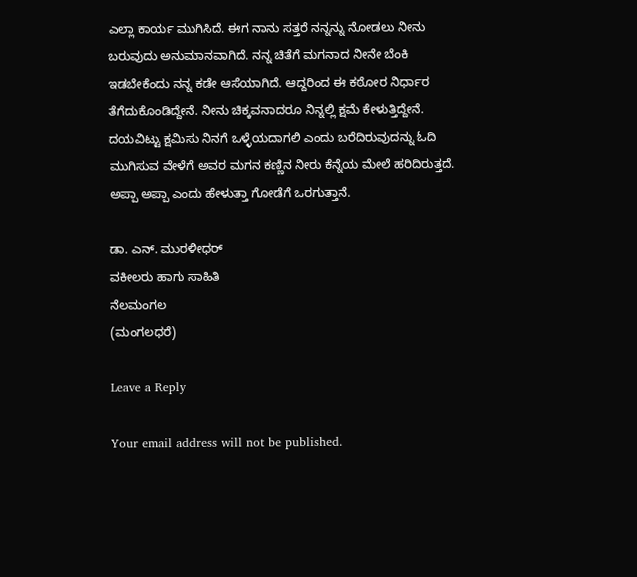ಎಲ್ಲಾ ಕಾರ್ಯ ಮುಗಿಸಿದೆ. ಈಗ ನಾನು ಸತ್ತರೆ ನನ್ನನ್ನು ನೋಡಲು ನೀನು ಬರುವುದು ಅನುಮಾನವಾಗಿದೆ. ನನ್ನ ಚಿತೆಗೆ ಮಗನಾದ ನೀನೇ ಬೆಂಕಿ ಇಡಬೇಕೆಂದು ನನ್ನ ಕಡೇ ಆಸೆಯಾಗಿದೆ. ಆದ್ದರಿಂದ ಈ ಕಠೋರ ನಿರ್ಧಾರ ತೆಗೆದುಕೊಂಡಿದ್ದೇನೆ. ನೀನು ಚಿಕ್ಕವನಾದರೂ ನಿನ್ನಲ್ಲಿ ಕ್ಷಮೆ ಕೇಳುತ್ತಿದ್ದೇನೆ. ದಯವಿಟ್ಟು ಕ್ಷಮಿಸು ನಿನಗೆ ಒಳ್ಳೆಯದಾಗಲಿ ಎಂದು ಬರೆದಿರುವುದನ್ನು ಓದಿ ಮುಗಿಸುವ ವೇಳೆಗೆ ಅವರ ಮಗನ ಕಣ್ಣಿನ ನೀರು ಕೆನ್ನೆಯ ಮೇಲೆ ಹರಿದಿರುತ್ತದೆ. ಅಪ್ಪಾ ಅಪ್ಪಾ ಎಂದು ಹೇಳುತ್ತಾ ಗೋಡೆಗೆ ಒರಗುತ್ತಾನೆ.

ಡಾ. ಎನ್. ಮುರಳೀಧರ್
ವಕೀಲರು ಹಾಗು ಸಾಹಿತಿ
ನೆಲಮಂಗಲ
(ಮಂಗಲಧರೆ)

Leave a Reply

Your email address will not be published.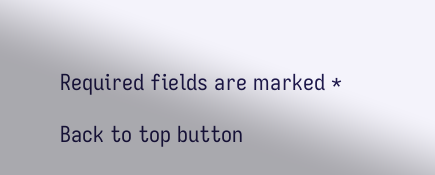Required fields are marked *

Back to top button